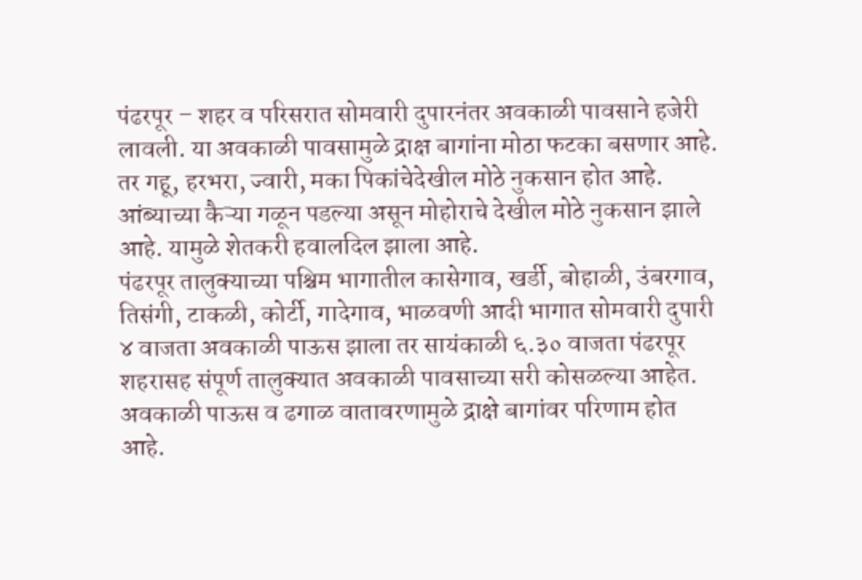पंढरपूर – शहर व परिसरात सोमवारी दुपारनंतर अवकाळी पावसाने हजेरी लावली. या अवकाळी पावसामुळे द्राक्ष बागांना मोठा फटका बसणार आहे. तर गहू, हरभरा, ज्वारी, मका पिकांचेदेखील मोठे नुकसान होत आहे. आंब्याच्या कैऱ्या गळून पडल्या असून मोहोराचे देखील मोठे नुकसान झाले आहे. यामुळे शेतकरी हवालदिल झाला आहे.
पंढरपूर तालुक्याच्या पश्चिम भागातील कासेगाव, खर्डी, बोहाळी, उंबरगाव, तिसंगी, टाकळी, कोर्टी, गादेगाव, भाळवणी आदी भागात सोमवारी दुपारी ४ वाजता अवकाळी पाऊस झाला तर सायंकाळी ६.३० वाजता पंढरपूर शहरासह संपूर्ण तालुक्यात अवकाळी पावसाच्या सरी कोसळल्या आहेत. अवकाळी पाऊस व ढगाळ वातावरणामुळे द्राक्षे बागांवर परिणाम होत आहे.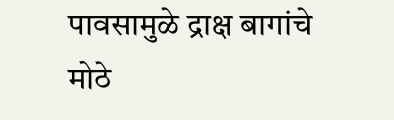पावसामुळे द्राक्ष बागांचे मोठे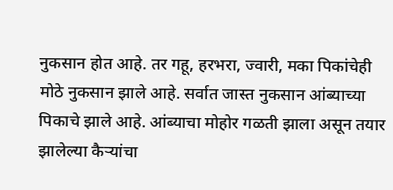नुकसान होत आहे. तर गहू, हरभरा, ज्वारी, मका पिकांचेही मोठे नुकसान झाले आहे. सर्वात जास्त नुकसान आंब्याच्या पिकाचे झाले आहे. आंब्याचा मोहोर गळती झाला असून तयार झालेल्या कैऱ्यांचा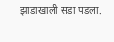झाडाखाली सडा पडला.